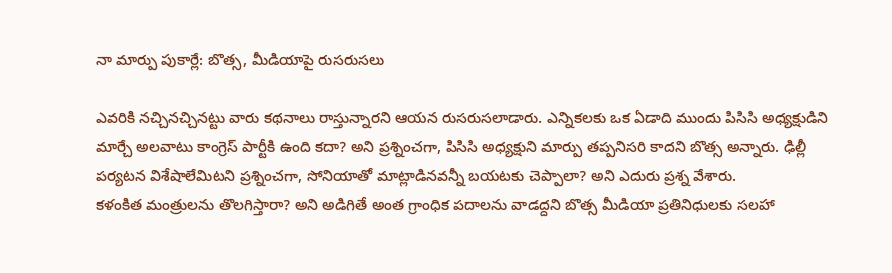నా మార్పు పుకార్లే: బొత్స, మీడియాపై రుసరుసలు

ఎవరికి నచ్చినచ్చినట్టు వారు కథనాలు రాస్తున్నారని ఆయన రుసరుసలాడారు. ఎన్నికలకు ఒక ఏడాది ముందు పిసిసి అధ్యక్షుడిని మార్చే అలవాటు కాంగ్రెస్ పార్టీకి ఉంది కదా? అని ప్రశ్నించగా, పిసిసి అధ్యక్షుని మార్పు తప్పనిసరి కాదని బొత్స అన్నారు. ఢిల్లీ పర్యటన విశేషాలేమిటని ప్రశ్నించగా, సోనియాతో మాట్లాడినవన్నీ బయటకు చెప్పాలా? అని ఎదురు ప్రశ్న వేశారు.
కళంకిత మంత్రులను తొలగిస్తారా? అని అడిగితే అంత గ్రాంధిక పదాలను వాడద్దని బొత్స మీడియా ప్రతినిధులకు సలహా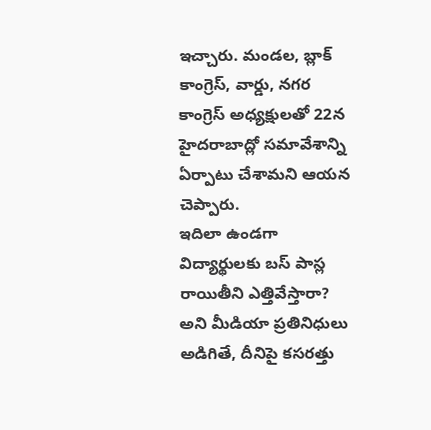ఇచ్చారు. మండల, బ్లాక్ కాంగ్రెస్, వార్డు, నగర కాంగ్రెస్ అధ్యక్షులతో 22న హైదరాబాద్లో సమావేశాన్ని ఏర్పాటు చేశామని ఆయన చెప్పారు.
ఇదిలా ఉండగా విద్యార్థులకు బస్ పాస్ల రాయితీని ఎత్తివేస్తారా? అని మీడియా ప్రతినిధులు అడిగితే, దీనిపై కసరత్తు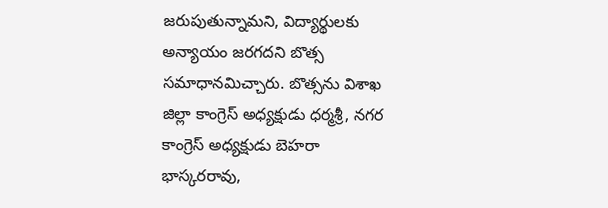జరుపుతున్నామని, విద్యార్థులకు అన్యాయం జరగదని బొత్స సమాధానమిచ్చారు. బొత్సను విశాఖ జిల్లా కాంగ్రెస్ అధ్యక్షుడు ధర్మశ్రీ, నగర కాంగ్రెస్ అధ్యక్షుడు బెహరా భాస్కరరావు,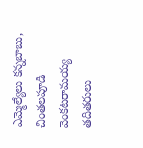ఎమ్మెల్యేలు కన్నబాబు, చింతలపూడి వెంకటరామయ్య తదితరులు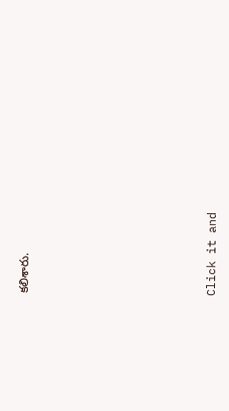కలిశారు.












Click it and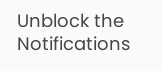Unblock the Notifications